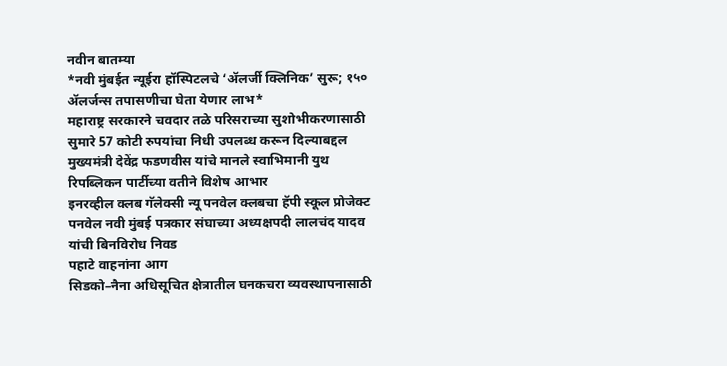नवीन बातम्या
*नवी मुंबईत न्यूईरा हॉस्पिटलचे ‘ॲलर्जी क्लिनिक’ सुरू; १५० ॲलर्जन्स तपासणीचा घेता येणार लाभ*
महाराष्ट्र सरकारने चवदार तळे परिसराच्या सुशोभीकरणासाठी सुमारे 57 कोटी रुपयांचा निधी उपलब्ध करून दिल्याबद्दल मुख्यमंत्री देवेंद्र फडणवीस यांचे मानले स्वाभिमानी युथ रिपब्लिकन पार्टीच्या वतीने विशेष आभार
इनरव्हील क्लब गॅलेक्सी न्यू पनवेल क्लबचा हॅपी स्कूल प्रोजेक्ट
पनवेल नवी मुंबई पत्रकार संघाच्या अध्यक्षपदी लालचंद यादव  यांची बिनविरोध निवड
पहाटे वाहनांना आग
सिडको–नैना अधिसूचित क्षेत्रातील घनकचरा व्यवस्थापनासाठी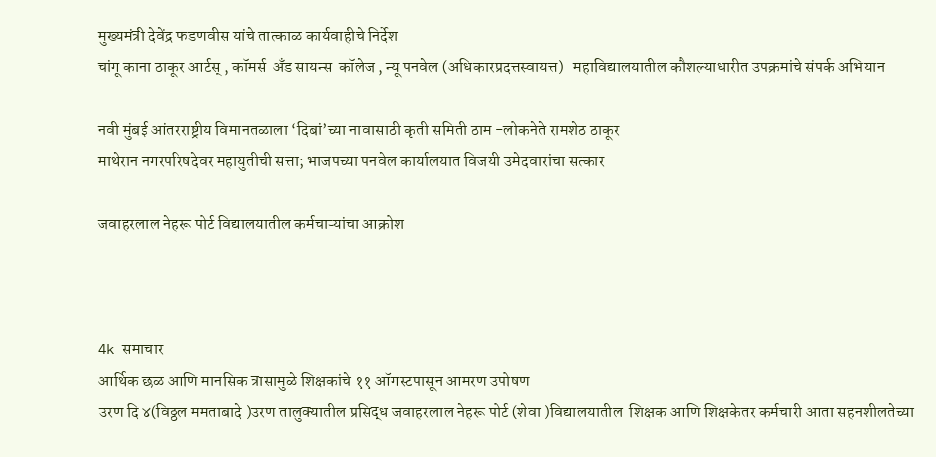मुख्यमंत्री देवेंद्र फडणवीस यांचे तात्काळ कार्यवाहीचे निर्देश
चांगू काना ठाकूर आर्टस् , कॉमर्स  अँड सायन्स  कॉलेज , न्यू पनवेल (अधिकारप्रदत्तस्वायत्त)   महाविद्यालयातील कौशल्याधारीत उपक्रमांचे संपर्क अभियान

नवी मुंबई आंतरराष्ट्रीय विमानतळाला ‘दिबां’च्या नावासाठी कृती समिती ठाम -लोकनेते रामशेठ ठाकूर
माथेरान नगरपरिषदेवर महायुतीची सत्ता; भाजपच्या पनवेल कार्यालयात विजयी उमेदवारांचा सत्कार

जवाहरलाल नेहरू पोर्ट विद्यालयातील कर्मचाऱ्यांचा आक्रोश



4k समाचार
आर्थिक छळ आणि मानसिक त्रासामुळे शिक्षकांचे ११ ऑगस्टपासून आमरण उपोषण
उरण दि ४(विठ्ठल ममताबादे )उरण तालुक्यातील प्रसिद्ध जवाहरलाल नेहरू पोर्ट (शेवा )विद्यालयातील  शिक्षक आणि शिक्षकेतर कर्मचारी आता सहनशीलतेच्या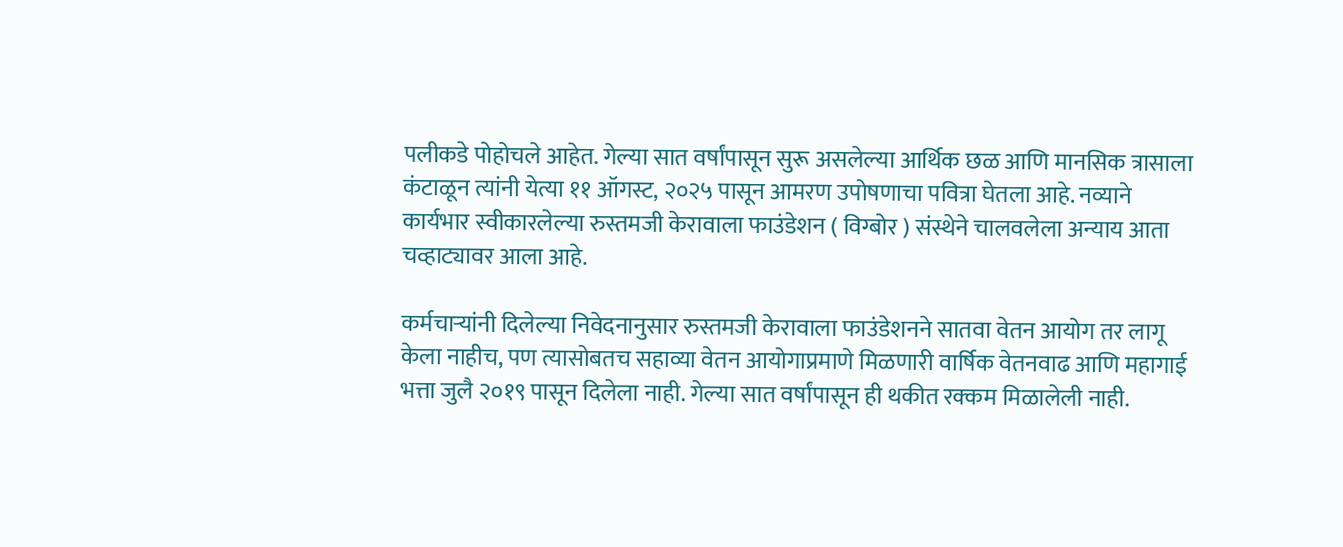पलीकडे पोहोचले आहेत. गेल्या सात वर्षांपासून सुरू असलेल्या आर्थिक छळ आणि मानसिक त्रासाला कंटाळून त्यांनी येत्या ११ ऑगस्ट, २०२५ पासून आमरण उपोषणाचा पवित्रा घेतला आहे. नव्याने कार्यभार स्वीकारलेल्या रुस्तमजी केरावाला फाउंडेशन ( विग्बोर ) संस्थेने चालवलेला अन्याय आता चव्हाट्यावर आला आहे.

कर्मचाऱ्यांनी दिलेल्या निवेदनानुसार रुस्तमजी केरावाला फाउंडेशनने सातवा वेतन आयोग तर लागू केला नाहीच, पण त्यासोबतच सहाव्या वेतन आयोगाप्रमाणे मिळणारी वार्षिक वेतनवाढ आणि महागाई भत्ता जुलै २०१९ पासून दिलेला नाही. गेल्या सात वर्षांपासून ही थकीत रक्कम मिळालेली नाही.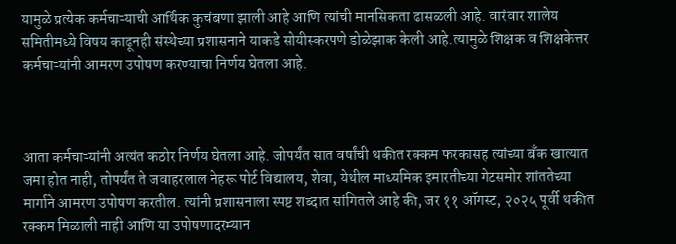यामुळे प्रत्येक कर्मचाऱ्याची आर्थिक कुचंबणा झाली आहे आणि त्यांची मानसिकता ढासळली आहे. वारंवार शालेय समितीमध्ये विषय काढूनही संस्थेच्या प्रशासनाने याकडे सोयीस्करपणे डोळेझाक केली आहे.त्यामुळे शिक्षक व शिक्षकेत्तर कर्मचाऱ्यांनी आमरण उपोषण करण्याचा निर्णय घेतला आहे.



आता कर्मचाऱ्यांनी अत्यंत कठोर निर्णय घेतला आहे. जोपर्यंत सात वर्षांची थकीत रक्कम फरकासह त्यांच्या बँक खात्यात जमा होत नाही, तोपर्यंत ते जवाहरलाल नेहरू पोर्ट विद्यालय, शेवा, येथील माध्यमिक इमारतीच्या गेटसमोर शांततेच्या मार्गाने आमरण उपोषण करतील. त्यांनी प्रशासनाला स्पष्ट शब्दात सांगितले आहे की, जर ११ ऑगस्ट, २०२५ पूर्वी थकीत रक्कम मिळाली नाही आणि या उपोषणादरम्यान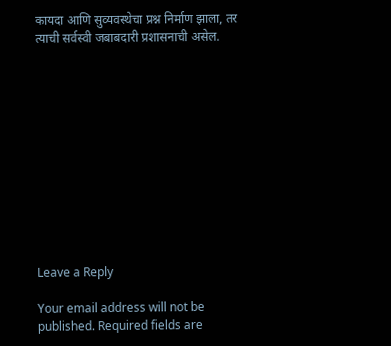कायदा आणि सुव्यवस्थेचा प्रश्न निर्माण झाला, तर त्याची सर्वस्वी जबाबदारी प्रशासनाची असेल.












Leave a Reply

Your email address will not be published. Required fields are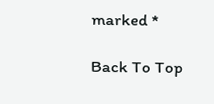marked *

Back To Top